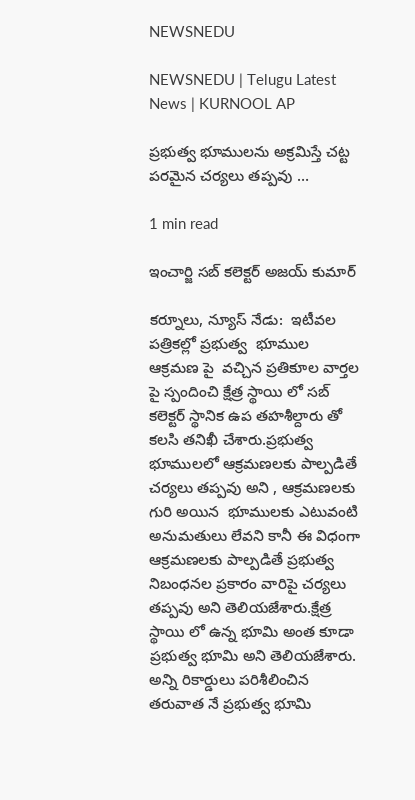NEWSNEDU

NEWSNEDU | Telugu Latest News | KURNOOL AP

ప్రభుత్వ భూములను అక్రమిస్తే చట్ట పరమైన చర్యలు తప్పవు …

1 min read

ఇంచార్జి సబ్ కలెక్టర్ అజయ్ కుమార్

కర్నూలు, న్యూస్ నేడు:  ఇటీవల పత్రికల్లో ప్రభుత్వ  భూముల ఆక్రమణ పై  వచ్చిన ప్రతికూల వార్తల పై స్పందించి క్షేత్ర స్థాయి లో సబ్ కలెక్టర్ స్థానిక ఉప తహశీల్దారు తో కలసి తనిఖీ చేశారు.ప్రభుత్వ భూములలో ఆక్రమణలకు పాల్పడితే చర్యలు తప్పవు అని , ఆక్రమణలకు గురి అయిన  భూములకు ఎటువంటి అనుమతులు లేవని కానీ ఈ విధంగా ఆక్రమణలకు పాల్పడితే ప్రభుత్వ నిబంధనల ప్రకారం వారిపై చర్యలు తప్పవు అని తెలియజేశారు.క్షేత్ర స్థాయి లో ఉన్న భూమి అంత కూడా ప్రభుత్వ భూమి అని తెలియజేశారు. అన్ని రికార్డులు పరిశీలించిన తరువాత నే ప్రభుత్వ భూమి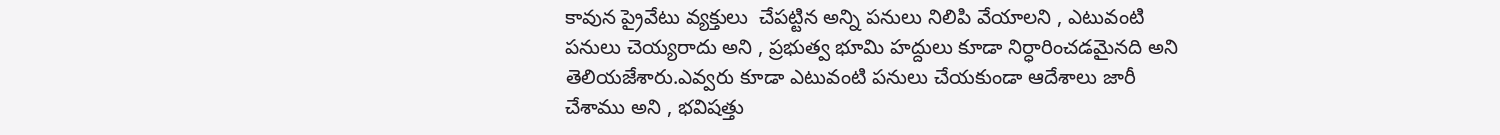కావున ప్రైవేటు వ్యక్తులు  చేపట్టిన అన్ని పనులు నిలిపి వేయాలని , ఎటువంటి పనులు చెయ్యరాదు అని , ప్రభుత్వ భూమి హద్దులు కూడా నిర్ధారించడమైనది అని తెలియజేశారు.ఎవ్వరు కూడా ఎటువంటి పనులు చేయకుండా ఆదేశాలు జారీ చేశాము అని , భవిషత్తు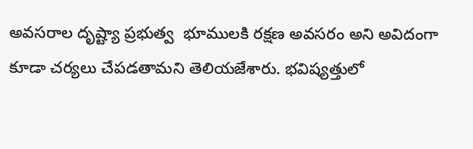అవసరాల దృష్ట్యా ప్రభుత్వ  భూములకి రక్షణ అవసరం అని అవిదంగా కూడా చర్యలు చేపడతామని తెలియజేశారు. భవిష్యత్తులో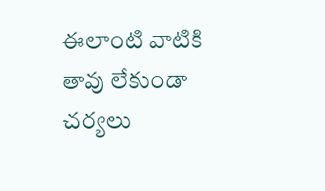ఈలాంటి వాటికి తావు లేకుండా చర్యలు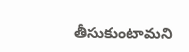తీసుకుంటామని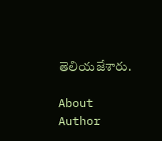తెలియజేశారు.

About Author